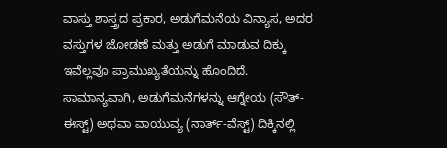ವಾಸ್ತು ಶಾಸ್ತ್ರದ ಪ್ರಕಾರ, ಅಡುಗೆಮನೆಯ ವಿನ್ಯಾಸ, ಅದರ ವಸ್ತುಗಳ ಜೋಡಣೆ ಮತ್ತು ಅಡುಗೆ ಮಾಡುವ ದಿಕ್ಕು ಇವೆಲ್ಲವೂ ಪ್ರಾಮುಖ್ಯತೆಯನ್ನು ಹೊಂದಿದೆ. ಸಾಮಾನ್ಯವಾಗಿ, ಅಡುಗೆಮನೆಗಳನ್ನು ಆಗ್ನೇಯ (ಸೌತ್-ಈಸ್ಟ್) ಅಥವಾ ವಾಯುವ್ಯ (ನಾರ್ತ್-ವೆಸ್ಟ್) ದಿಕ್ಕಿನಲ್ಲಿ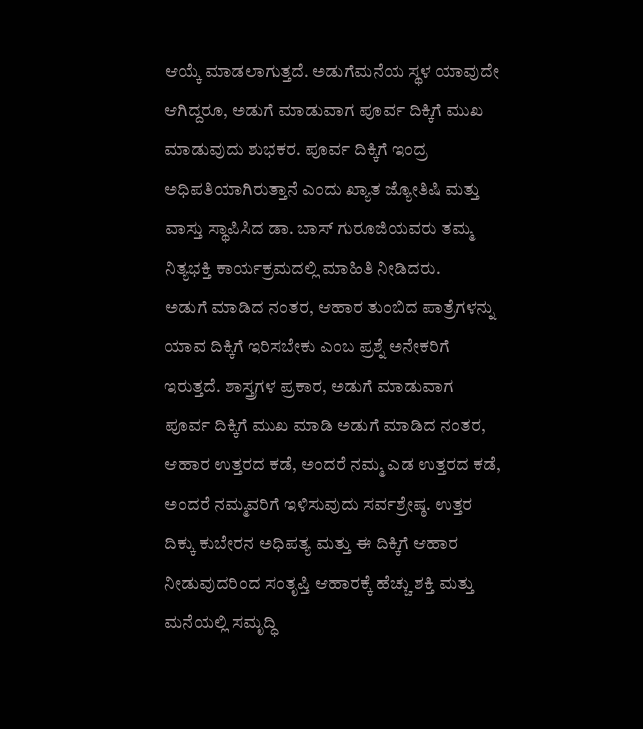ಆಯ್ಕೆ ಮಾಡಲಾಗುತ್ತದೆ. ಅಡುಗೆಮನೆಯ ಸ್ಥಳ ಯಾವುದೇ ಆಗಿದ್ದರೂ, ಅಡುಗೆ ಮಾಡುವಾಗ ಪೂರ್ವ ದಿಕ್ಕಿಗೆ ಮುಖ ಮಾಡುವುದು ಶುಭಕರ. ಪೂರ್ವ ದಿಕ್ಕಿಗೆ ಇಂದ್ರ ಅಧಿಪತಿಯಾಗಿರುತ್ತಾನೆ ಎಂದು ಖ್ಯಾತ ಜ್ಯೋತಿಷಿ ಮತ್ತು ವಾಸ್ತು ಸ್ಥಾಪಿಸಿದ ಡಾ. ಬಾಸ್ ಗುರೂಜಿಯವರು ತಮ್ಮ ನಿತ್ಯಭಕ್ತಿ ಕಾರ್ಯಕ್ರಮದಲ್ಲಿ ಮಾಹಿತಿ ನೀಡಿದರು.
ಅಡುಗೆ ಮಾಡಿದ ನಂತರ, ಆಹಾರ ತುಂಬಿದ ಪಾತ್ರೆಗಳನ್ನು ಯಾವ ದಿಕ್ಕಿಗೆ ಇರಿಸಬೇಕು ಎಂಬ ಪ್ರಶ್ನೆ ಅನೇಕರಿಗೆ ಇರುತ್ತದೆ. ಶಾಸ್ತ್ರಗಳ ಪ್ರಕಾರ, ಅಡುಗೆ ಮಾಡುವಾಗ ಪೂರ್ವ ದಿಕ್ಕಿಗೆ ಮುಖ ಮಾಡಿ ಅಡುಗೆ ಮಾಡಿದ ನಂತರ, ಆಹಾರ ಉತ್ತರದ ಕಡೆ, ಅಂದರೆ ನಮ್ಮ ಎಡ ಉತ್ತರದ ಕಡೆ, ಅಂದರೆ ನಮ್ಮವರಿಗೆ ಇಳಿಸುವುದು ಸರ್ವಶ್ರೇಷ್ಠ. ಉತ್ತರ ದಿಕ್ಕು ಕುಬೇರನ ಅಧಿಪತ್ಯ ಮತ್ತು ಈ ದಿಕ್ಕಿಗೆ ಆಹಾರ ನೀಡುವುದರಿಂದ ಸಂತೃಪ್ತಿ ಆಹಾರಕ್ಕೆ ಹೆಚ್ಚು ಶಕ್ತಿ ಮತ್ತು ಮನೆಯಲ್ಲಿ ಸಮೃದ್ಧಿ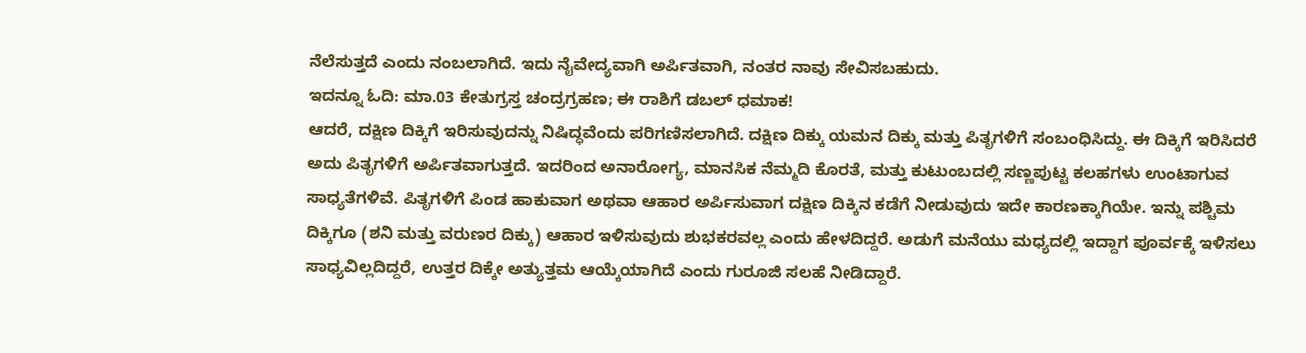ನೆಲೆಸುತ್ತದೆ ಎಂದು ನಂಬಲಾಗಿದೆ. ಇದು ನೈವೇದ್ಯವಾಗಿ ಅರ್ಪಿತವಾಗಿ, ನಂತರ ನಾವು ಸೇವಿಸಬಹುದು.
ಇದನ್ನೂ ಓದಿ: ಮಾ.03 ಕೇತುಗ್ರಸ್ತ ಚಂದ್ರಗ್ರಹಣ; ಈ ರಾಶಿಗೆ ಡಬಲ್ ಧಮಾಕ!
ಆದರೆ, ದಕ್ಷಿಣ ದಿಕ್ಕಿಗೆ ಇರಿಸುವುದನ್ನು ನಿಷಿದ್ಧವೆಂದು ಪರಿಗಣಿಸಲಾಗಿದೆ. ದಕ್ಷಿಣ ದಿಕ್ಕು ಯಮನ ದಿಕ್ಕು ಮತ್ತು ಪಿತೃಗಳಿಗೆ ಸಂಬಂಧಿಸಿದ್ದು. ಈ ದಿಕ್ಕಿಗೆ ಇರಿಸಿದರೆ ಅದು ಪಿತೃಗಳಿಗೆ ಅರ್ಪಿತವಾಗುತ್ತದೆ. ಇದರಿಂದ ಅನಾರೋಗ್ಯ, ಮಾನಸಿಕ ನೆಮ್ಮದಿ ಕೊರತೆ, ಮತ್ತು ಕುಟುಂಬದಲ್ಲಿ ಸಣ್ಣಪುಟ್ಟ ಕಲಹಗಳು ಉಂಟಾಗುವ ಸಾಧ್ಯತೆಗಳಿವೆ. ಪಿತೃಗಳಿಗೆ ಪಿಂಡ ಹಾಕುವಾಗ ಅಥವಾ ಆಹಾರ ಅರ್ಪಿಸುವಾಗ ದಕ್ಷಿಣ ದಿಕ್ಕಿನ ಕಡೆಗೆ ನೀಡುವುದು ಇದೇ ಕಾರಣಕ್ಕಾಗಿಯೇ. ಇನ್ನು ಪಶ್ಚಿಮ ದಿಕ್ಕಿಗೂ (ಶನಿ ಮತ್ತು ವರುಣರ ದಿಕ್ಕು) ಆಹಾರ ಇಳಿಸುವುದು ಶುಭಕರವಲ್ಲ ಎಂದು ಹೇಳದಿದ್ದರೆ. ಅಡುಗೆ ಮನೆಯು ಮಧ್ಯದಲ್ಲಿ ಇದ್ದಾಗ ಪೂರ್ವಕ್ಕೆ ಇಳಿಸಲು ಸಾಧ್ಯವಿಲ್ಲದಿದ್ದರೆ, ಉತ್ತರ ದಿಕ್ಕೇ ಅತ್ಯುತ್ತಮ ಆಯ್ಕೆಯಾಗಿದೆ ಎಂದು ಗುರೂಜಿ ಸಲಹೆ ನೀಡಿದ್ದಾರೆ.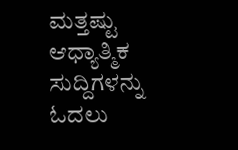ಮತ್ತಷ್ಟು ಆಧ್ಯಾತ್ಮಿಕ ಸುದ್ದಿಗಳನ್ನು ಓದಲು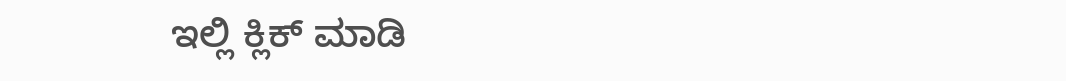ಇಲ್ಲಿ ಕ್ಲಿಕ್ ಮಾಡಿ